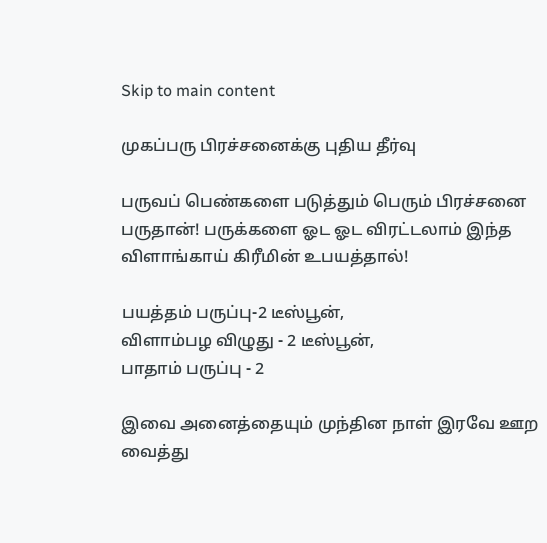Skip to main content

முகப்பரு பிரச்சனைக்கு புதிய தீர்வு

பருவப் பெண்களை படுத்தும் பெரும் பிரச்சனை பருதான்! பருக்களை ஓட ஓட விரட்டலாம் இந்த விளாங்காய் கிரீமின் உபயத்தால்!

பயத்தம் பருப்பு-2 டீஸ்பூன்,
விளாம்பழ விழுது - 2 டீஸ்பூன்,
பாதாம் பருப்பு - 2

இவை அனைத்தையும் முந்தின நாள் இரவே ஊற வைத்து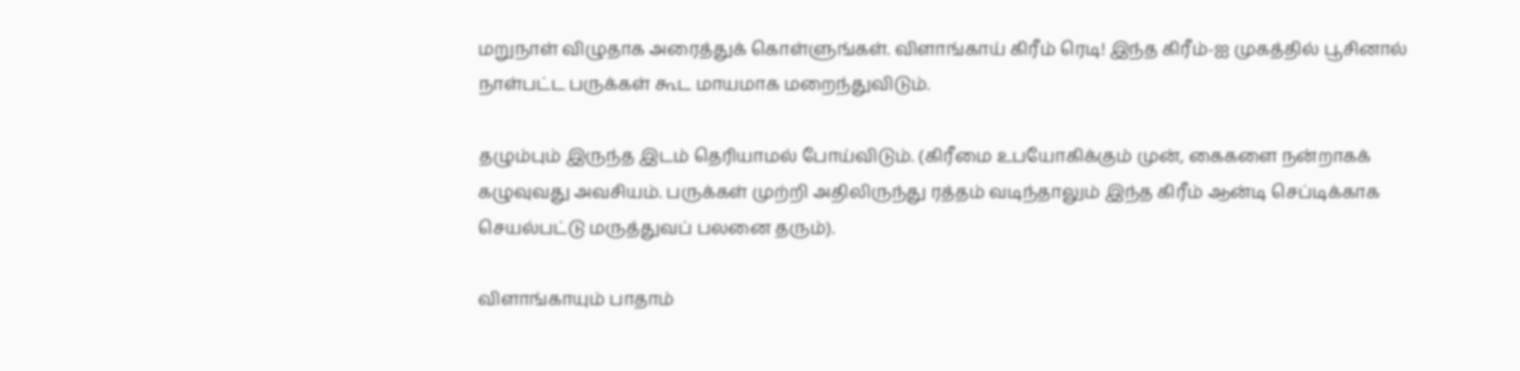மறுநாள் விழுதாக அரைத்துக் கொள்ளுங்கள். விளாங்காய் கிரீம் ரெடி! இந்த கிரீம்-ஐ முகத்தில் பூசினால் நாள்பட்ட பருக்கள் கூட மாயமாக மறைந்துவிடும்.

தழும்பும் இருந்த இடம் தெரியாமல் போய்விடும். (கிரீமை உபயோகிக்கும் முன், கைகளை நன்றாகக் கழுவுவது அவசியம். பருக்கள் முற்றி அதிலிருந்து ரத்தம் வடிந்தாலும் இந்த கிரீம் ஆன்டி செப்டிக்காக செயல்பட்டு மருத்துவப் பலனை தரும்).

விளாங்காயும் பாதாம்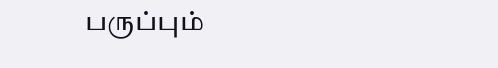பருப்பும்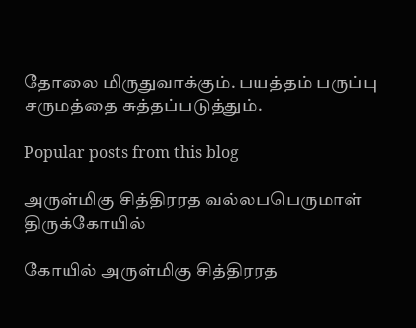தோலை மிருதுவாக்கும். பயத்தம் பருப்பு சருமத்தை சுத்தப்படுத்தும்.

Popular posts from this blog

அருள்மிகு சித்திரரத வல்லபபெருமாள் திருக்கோயில்

கோயில் அருள்மிகு சித்திரரத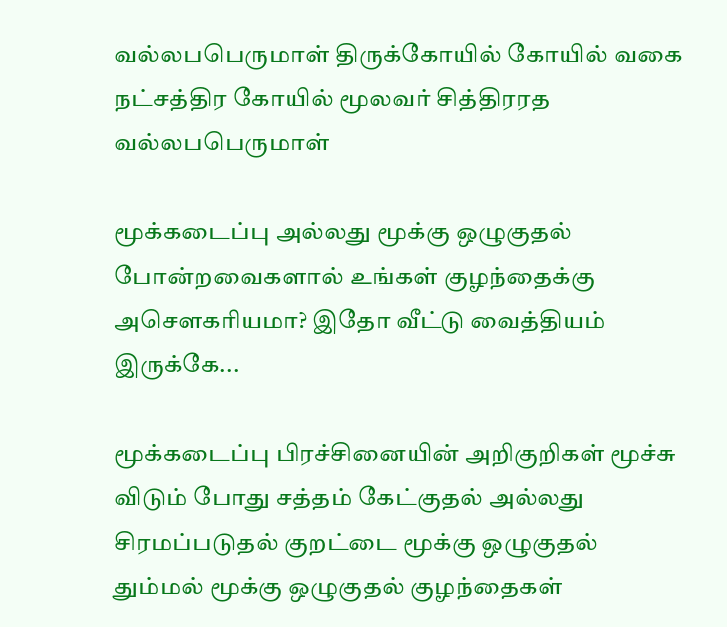வல்லபபெருமாள் திருக்கோயில் கோயில் வகை நட்சத்திர கோயில் மூலவர் சித்திரரத வல்லபபெருமாள்

மூக்கடைப்பு அல்லது மூக்கு ஒழுகுதல் போன்றவைகளால் உங்கள் குழந்தைக்கு அசெளகரியமா? இதோ வீட்டு வைத்தியம் இருக்கே...

மூக்கடைப்பு பிரச்சினையின் அறிகுறிகள் மூச்சு விடும் போது சத்தம் கேட்குதல் அல்லது சிரமப்படுதல் குறட்டை மூக்கு ஒழுகுதல் தும்மல் மூக்கு ஒழுகுதல் குழந்தைகள்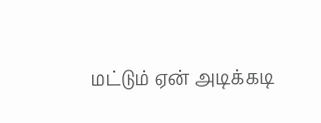மட்டும் ஏன் அடிக்கடி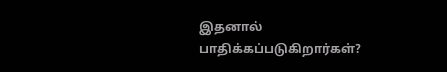இதனால் பாதிக்கப்படுகிறார்கள்?